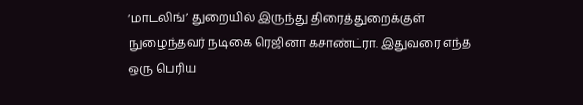‘மாடலிங்’ துறையில் இருந்து திரைத்துறைக்குள் நுழைந்தவர் நடிகை ரெஜினா கசாண்ட்ரா. இதுவரை எந்த ஒரு பெரிய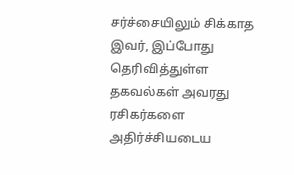சர்ச்சையிலும் சிக்காத இவர், இப்போது தெரிவித்துள்ள தகவல்கள் அவரது ரசிகர்களை அதிர்ச்சியடைய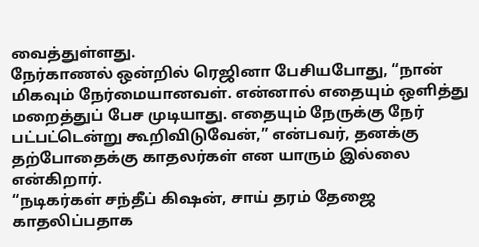வைத்துள்ளது.
நேர்காணல் ஒன்றில் ரெஜினா பேசியபோது, “நான் மிகவும் நேர்மையானவள். என்னால் எதையும் ஒளித்து மறைத்துப் பேச முடியாது. எதையும் நேருக்கு நேர் பட்பட்டென்று கூறிவிடுவேன்,” என்பவர், தனக்கு தற்போதைக்கு காதலர்கள் என யாரும் இல்லை என்கிறார்.
“நடிகர்கள் சந்தீப் கிஷன், சாய் தரம் தேஜை காதலிப்பதாக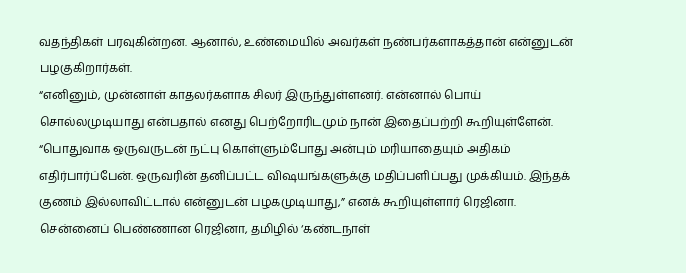வதந்திகள் பரவுகின்றன. ஆனால், உண்மையில் அவர்கள் நண்பர்களாகத்தான் என்னுடன் பழகுகிறார்கள்.
“எனினும், முன்னாள் காதலர்களாக சிலர் இருந்துள்ளனர். என்னால் பொய் சொல்லமுடியாது என்பதால் எனது பெற்றோரிடமும் நான் இதைப்பற்றி கூறியுள்ளேன்.
“பொதுவாக ஒருவருடன் நட்பு கொள்ளும்போது அன்பும் மரியாதையும் அதிகம் எதிர்பார்ப்பேன். ஒருவரின் தனிப்பட்ட விஷயங்களுக்கு மதிப்பளிப்பது முக்கியம். இந்தக் குணம் இல்லாவிட்டால் என்னுடன் பழகமுடியாது,” எனக் கூறியுள்ளார் ரெஜினா.
சென்னைப் பெண்ணான ரெஜினா, தமிழில் ‘கண்டநாள்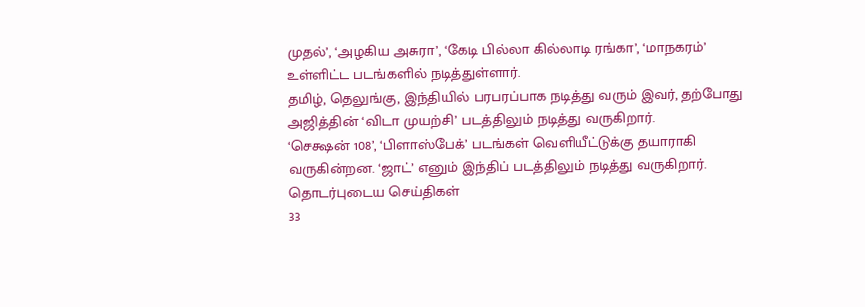முதல்’, ‘அழகிய அசுரா’, ‘கேடி பில்லா கில்லாடி ரங்கா’, ‘மாநகரம்’ உள்ளிட்ட படங்களில் நடித்துள்ளார்.
தமிழ், தெலுங்கு, இந்தியில் பரபரப்பாக நடித்து வரும் இவர், தற்போது அஜித்தின் ‘விடா முயற்சி’ படத்திலும் நடித்து வருகிறார்.
‘செக்ஷன் 108’, ‘பிளாஸ்பேக்’ படங்கள் வெளியீட்டுக்கு தயாராகி வருகின்றன. ‘ஜாட்’ எனும் இந்திப் படத்திலும் நடித்து வருகிறார்.
தொடர்புடைய செய்திகள்
33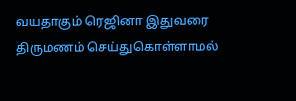வயதாகும் ரெஜினா இதுவரை திருமணம் செய்துகொள்ளாமல்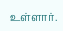உள்ளார்.